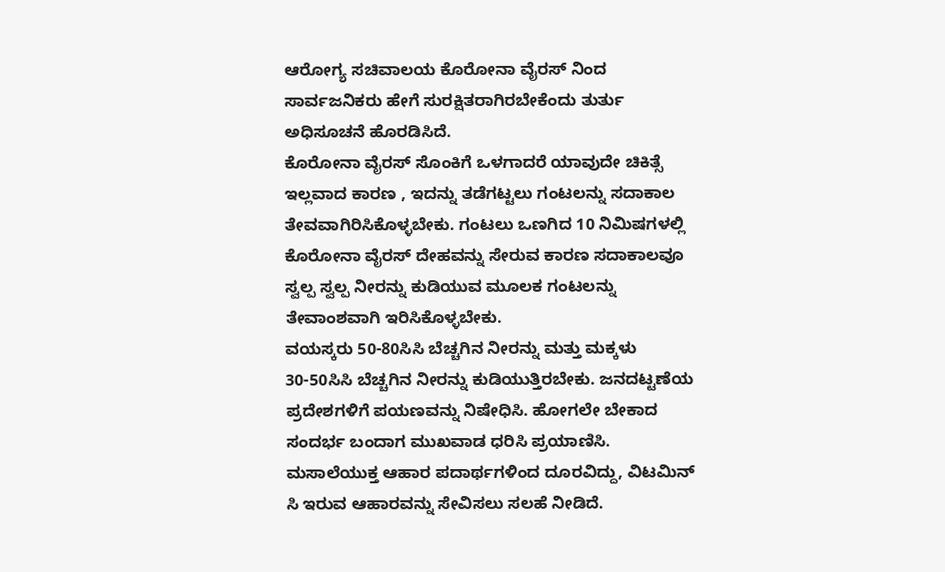ಆರೋಗ್ಯ ಸಚಿವಾಲಯ ಕೊರೋನಾ ವೈರಸ್ ನಿಂದ ಸಾರ್ವಜನಿಕರು ಹೇಗೆ ಸುರಕ್ಷಿತರಾಗಿರಬೇಕೆಂದು ತುರ್ತು ಅಧಿಸೂಚನೆ ಹೊರಡಿಸಿದೆ.
ಕೊರೋನಾ ವೈರಸ್ ಸೊಂಕಿಗೆ ಒಳಗಾದರೆ ಯಾವುದೇ ಚಿಕಿತ್ಸೆ ಇಲ್ಲವಾದ ಕಾರಣ , ಇದನ್ನು ತಡೆಗಟ್ಟಲು ಗಂಟಲನ್ನು ಸದಾಕಾಲ ತೇವವಾಗಿರಿಸಿಕೊಳ್ಳಬೇಕು. ಗಂಟಲು ಒಣಗಿದ 10 ನಿಮಿಷಗಳಲ್ಲಿ ಕೊರೋನಾ ವೈರಸ್ ದೇಹವನ್ನು ಸೇರುವ ಕಾರಣ ಸದಾಕಾಲವೂ ಸ್ವಲ್ಪ ಸ್ವಲ್ಪ ನೀರನ್ನು ಕುಡಿಯುವ ಮೂಲಕ ಗಂಟಲನ್ನು ತೇವಾಂಶವಾಗಿ ಇರಿಸಿಕೊಳ್ಳಬೇಕು.
ವಯಸ್ಕರು 50-80ಸಿಸಿ ಬೆಚ್ಚಗಿನ ನೀರನ್ನು ಮತ್ತು ಮಕ್ಕಳು 30-50ಸಿಸಿ ಬೆಚ್ಚಗಿನ ನೀರನ್ನು ಕುಡಿಯುತ್ತಿರಬೇಕು. ಜನದಟ್ಟಣೆಯ ಪ್ರದೇಶಗಳಿಗೆ ಪಯಣವನ್ನು ನಿಷೇಧಿಸಿ. ಹೋಗಲೇ ಬೇಕಾದ ಸಂದರ್ಭ ಬಂದಾಗ ಮುಖವಾಡ ಧರಿಸಿ ಪ್ರಯಾಣಿಸಿ.
ಮಸಾಲೆಯುಕ್ತ ಆಹಾರ ಪದಾರ್ಥಗಳಿಂದ ದೂರವಿದ್ದು, ವಿಟಮಿನ್ ಸಿ ಇರುವ ಆಹಾರವನ್ನು ಸೇವಿಸಲು ಸಲಹೆ ನೀಡಿದೆ.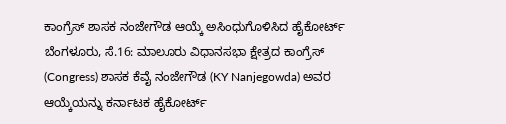ಕಾಂಗ್ರೆಸ್ ಶಾಸಕ ನಂಜೇಗೌಡ ಆಯ್ಕೆ ಅಸಿಂಧುಗೊಳಿಸಿದ ಹೈಕೋರ್ಟ್
ಬೆಂಗಳೂರು, ಸೆ.16: ಮಾಲೂರು ವಿಧಾನಸಭಾ ಕ್ಷೇತ್ರದ ಕಾಂಗ್ರೆಸ್ (Congress) ಶಾಸಕ ಕೆವೈ ನಂಜೇಗೌಡ (KY Nanjegowda) ಅವರ ಆಯ್ಕೆಯನ್ನು ಕರ್ನಾಟಕ ಹೈಕೋರ್ಟ್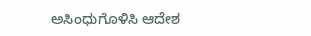ಅಸಿಂಧುಗೊಳಿಸಿ ಆದೇಶ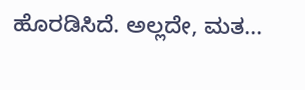ಹೊರಡಿಸಿದೆ. ಅಲ್ಲದೇ, ಮತ...